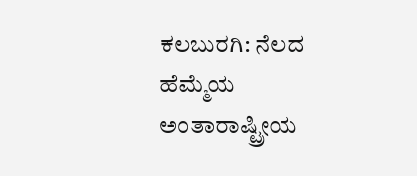ಕಲಬುರಗಿ: ನೆಲದ ಹೆಮ್ಮೆಯ ಅಂತಾರಾಷ್ಟ್ರೀಯ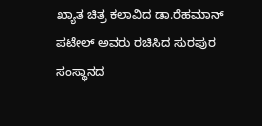ಖ್ಯಾತ ಚಿತ್ರ ಕಲಾವಿದ ಡಾ.ರೆಹಮಾನ್ ಪಟೇಲ್ ಅವರು ರಚಿಸಿದ ಸುರಪುರ ಸಂಸ್ಥಾನದ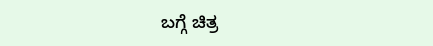ಬಗ್ಗೆ ಚಿತ್ರ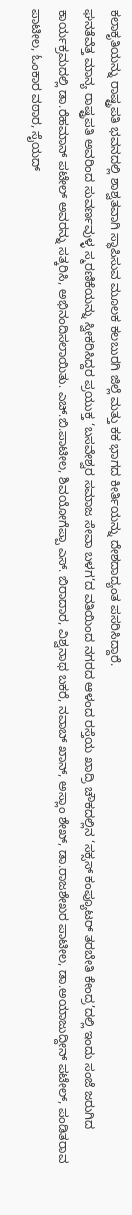ಕಲಾಕೃತಿಯನ್ನು ರಾಷ್ಟ್ರಪತಿ ಭವನದಲ್ಲಿ ಶಾಶ್ವತವಾಗಿ ಸ್ಥಾಪಿಸುವ ಮೂಲಕ ಕಲಬುರಗಿ ಜಿಲ್ಲೆ ಮತ್ತು ಕಕ ಭಾಗದ ಕೀರ್ತಿಯನ್ನು ದೇಶದಾದ್ಯಂತ ಪಸರಿಸಿದ್ದಾರೆ.
ಘನತೆವೆತ್ತ ಮಾನ್ಯ ರಾಷ್ಟ್ರಪತಿ ಅವರಿಂದ ಸುವರ್ಣವುಳ್ಳ ಸ್ಮರಣಿಕೆಯನ್ನು ಸ್ವೀಕರಿಸಿದ್ದರ ಪ್ರಯುಕ್ತ ‘ಬಸವೇಶ್ವರ ಸಮಾಜ ಸೇವಾ ಬಳಗ’ದ ವತಿಯಿಂದ ನಗರದ ಆಳಂದ ರಸ್ತೆಯ ಖಾದ್ರಿ ಚೌಕದಲ್ಲಿನ ‘ಸಕ್ಸಸ್ ಕಂಪ್ಯೂಟರ್ ತರಬೇತಿ ಕೇಂದ್ರ’ದಲ್ಲಿ ಇಂದು ಸಂಜೆ ಜರುಗಿದ ಕಾರ್ಯಕ್ರಮದಲ್ಲಿ ಡಾ.ರೆಹಮಾನ್ ಪಟೇಲ್ ಅವರನ್ನು ಸತ್ಕರಿಸಿ, ಅಭಿನಂದಿಸಲಾಯಿತು. ಎಚ್.ಬಿ.ಪಾಟೀಲ, ಶಿವಯೋಗೆಪ್ಪಾ ಎಸ್. ಬಿರಾದಾರ, ವಿಶ್ವನಾಥ ಬಕರೆ, ನವಾಬ್ ಖಾನ್, ಅಸ್ಲಾಂ ಶೇಖ್, ಡಾ.ರಾಜಶೇಖರ ಪಾಟೀಲ, ಡಾ.ಅಯಾಜುದ್ದೀನ್ ಪಟೇಲ್, ಪಂಡಿತರಾವ ಪಾಟೀಲ, ಓಂಕಾರ ವಠಾರ, ಸೈಯದ್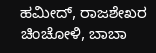ಹಮೀದ್, ರಾಜಶೇಖರ ಚಿಂಚೋಳಿ, ಬಾಬಾ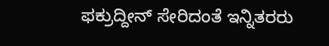ಫಕ್ರುದ್ದೀನ್ ಸೇರಿದಂತೆ ಇನ್ನಿತರರು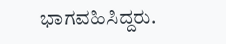ಭಾಗವಹಿಸಿದ್ದರು.